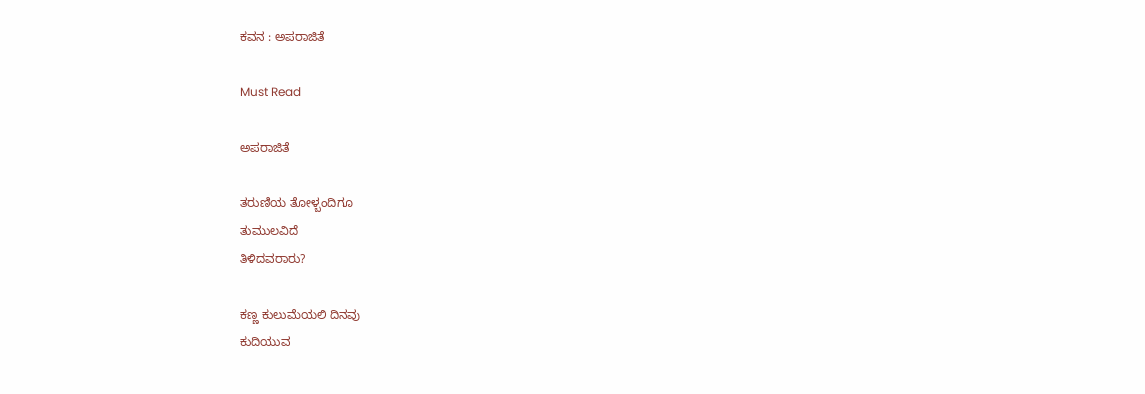ಕವನ : ಅಪರಾಜಿತೆ

Must Read

ಅಪರಾಜಿತೆ

ತರುಣಿಯ ತೋಳ್ಬಂದಿಗೂ
ತುಮುಲವಿದೆ
ತಿಳಿದವರಾರು?

ಕಣ್ಣ ಕುಲುಮೆಯಲಿ ದಿನವು
ಕುದಿಯುವ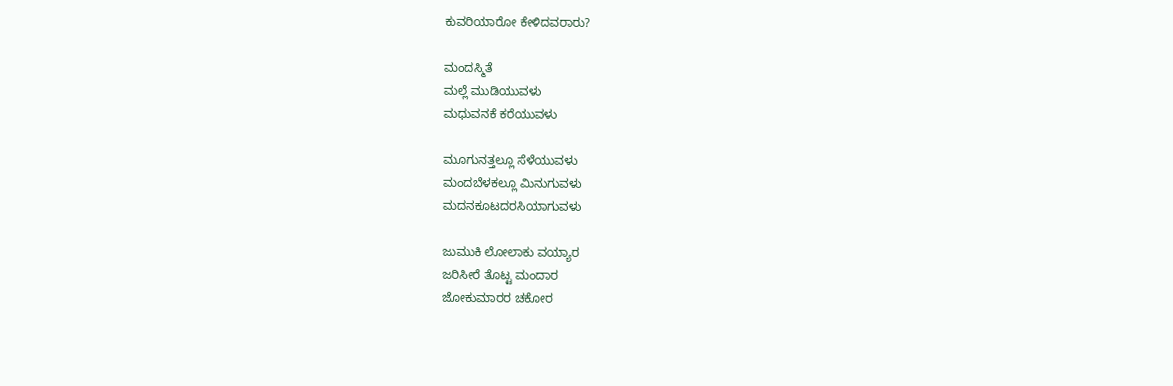ಕುವರಿಯಾರೋ ಕೇಳಿದವರಾರು?

ಮಂದಸ್ಮಿತೆ
ಮಲ್ಲೆ ಮುಡಿಯುವಳು
ಮಧುವನಕೆ ಕರೆಯುವಳು

ಮೂಗುನತ್ತಲ್ಲೂ ಸೆಳೆಯುವಳು
ಮಂದಬೆಳಕಲ್ಲೂ ಮಿನುಗುವಳು
ಮದನಕೂಟದರಸಿಯಾಗುವಳು

ಜುಮುಕಿ ಲೋಲಾಕು ವಯ್ಯಾರ
ಜರಿಸೀರೆ ತೊಟ್ಟ ಮಂದಾರ
ಜೋಕುಮಾರರ ಚಕೋರ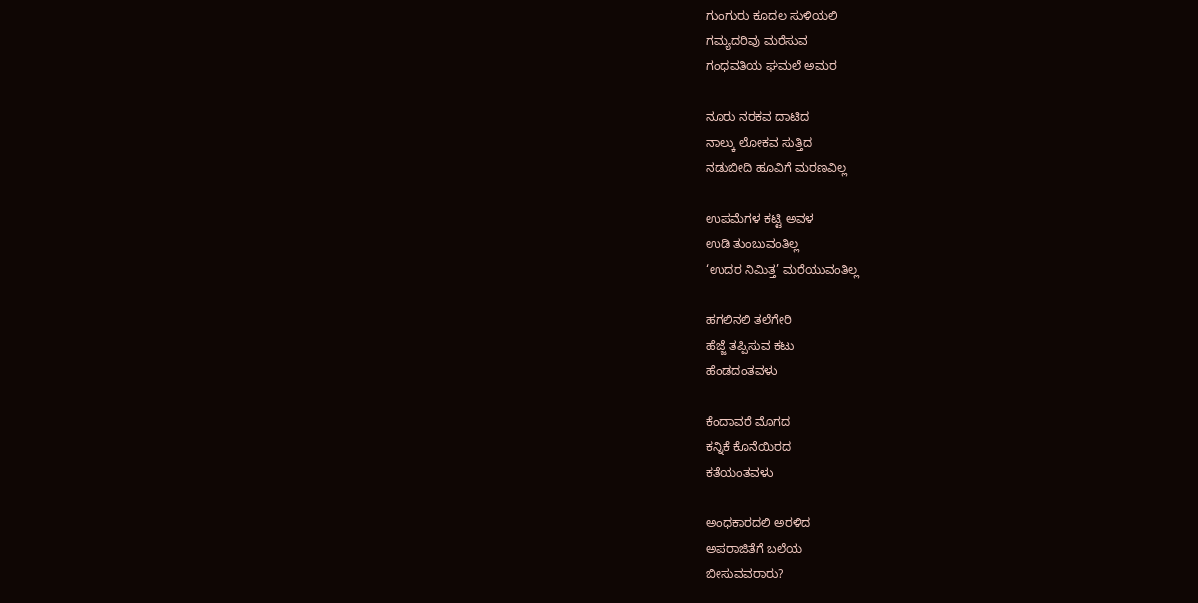ಗುಂಗುರು ಕೂದಲ ಸುಳಿಯಲಿ
ಗಮ್ಯದರಿವು ಮರೆಸುವ
ಗಂಧವತಿಯ ಘಮಲೆ ಅಮರ

ನೂರು ನರಕವ ದಾಟಿದ
ನಾಲ್ಕು ಲೋಕವ ಸುತ್ತಿದ
ನಡುಬೀದಿ ಹೂವಿಗೆ ಮರಣವಿಲ್ಲ

ಉಪಮೆಗಳ ಕಟ್ಟಿ ಅವಳ
ಉಡಿ ತುಂಬುವಂತಿಲ್ಲ
‘ಉದರ ನಿಮಿತ್ತ’ ಮರೆಯುವಂತಿಲ್ಲ

ಹಗಲಿನಲಿ ತಲೆಗೇರಿ
ಹೆಜ್ಜೆ ತಪ್ಪಿಸುವ ಕಟು
ಹೆಂಡದಂತವಳು

ಕೆಂದಾವರೆ ಮೊಗದ
ಕನ್ನಿಕೆ ಕೊನೆಯಿರದ
ಕತೆಯಂತವಳು

ಅಂಧಕಾರದಲಿ ಅರಳಿದ
ಅಪರಾಜಿತೆಗೆ ಬಲೆಯ
ಬೀಸುವವರಾರು?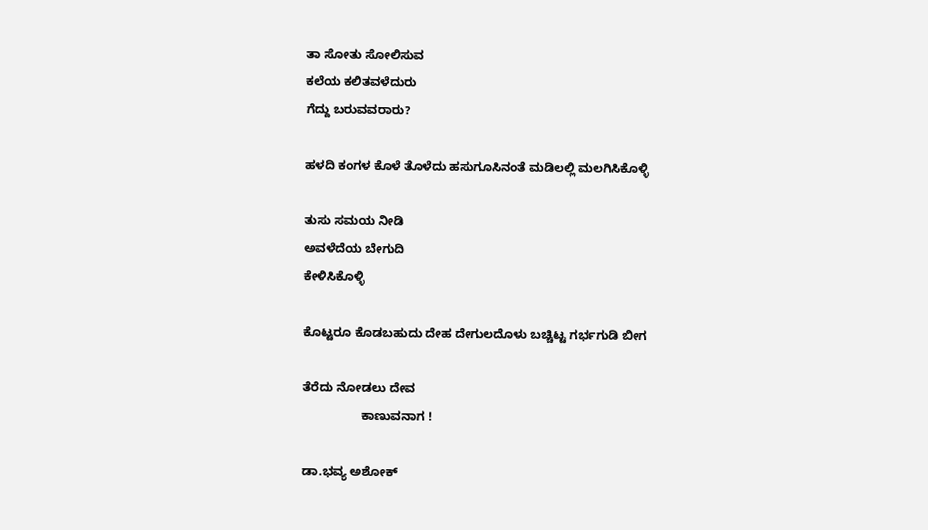ತಾ ಸೋತು ಸೋಲಿಸುವ
ಕಲೆಯ ಕಲಿತವಳೆದುರು
ಗೆದ್ದು ಬರುವವರಾರು?

ಹಳದಿ ಕಂಗಳ ಕೊಳೆ ತೊಳೆದು ಹಸುಗೂಸಿನಂತೆ ಮಡಿಲಲ್ಲಿ ಮಲಗಿಸಿಕೊಳ್ಳಿ

ತುಸು ಸಮಯ ನೀಡಿ
ಅವಳೆದೆಯ ಬೇಗುದಿ
ಕೇಳಿಸಿಕೊಳ್ಳಿ

ಕೊಟ್ಟರೂ ಕೊಡಬಹುದು ದೇಹ ದೇಗುಲದೊಳು ಬಚ್ಚಿಟ್ಟ ಗರ್ಭಗುಡಿ ಬೀಗ

ತೆರೆದು ನೋಡಲು ದೇವ
                 ಕಾಣುವನಾಗ !

ಡಾ.ಭವ್ಯ ಅಶೋಕ್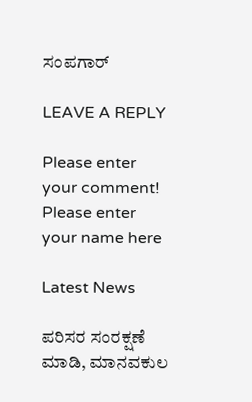ಸಂಪಗಾರ್

LEAVE A REPLY

Please enter your comment!
Please enter your name here

Latest News

ಪರಿಸರ ಸಂರಕ್ಷಣೆ ಮಾಡಿ, ಮಾನವಕುಲ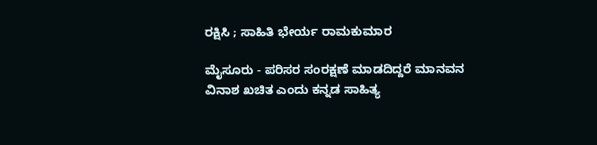ರಕ್ಷಿಸಿ ; ಸಾಹಿತಿ ಭೇರ್ಯ ರಾಮಕುಮಾರ

ಮೈಸೂರು - ಪರಿಸರ ಸಂರಕ್ಷಣೆ ಮಾಡದಿದ್ದರೆ ಮಾನವನ ವಿನಾಶ ಖಚಿತ ಎಂದು ಕನ್ನಡ ಸಾಹಿತ್ಯ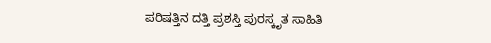ಪರಿಷತ್ತಿನ ದತ್ತಿ ಪ್ರಶಸ್ತಿ ಪುರಸ್ಕೃತ ಸಾಹಿತಿ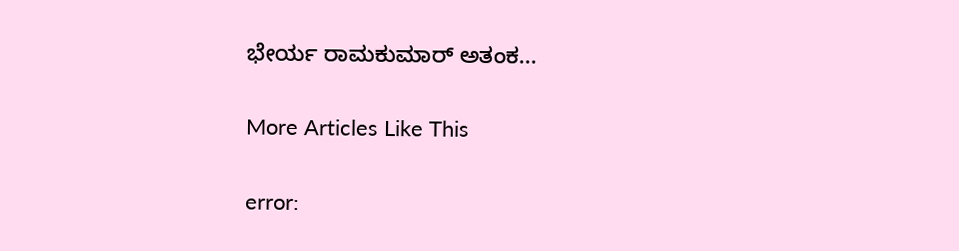ಭೇರ್ಯ ರಾಮಕುಮಾರ್ ಅತಂಕ...

More Articles Like This

error: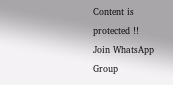Content is protected !!
Join WhatsApp Group